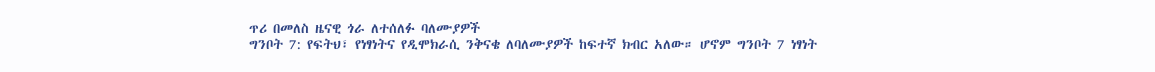ጥሪ በመለስ ዜናዊ ጎራ ለተሰለፉ ባለሙያዎች
ግንቦት 7: የፍትህ፣ የነፃነትና የዲሞክራሲ ንቅናቄ ለባለሙያዎች ከፍተኛ ክብር አለው። ሆኖም ግንቦት 7 ነፃነት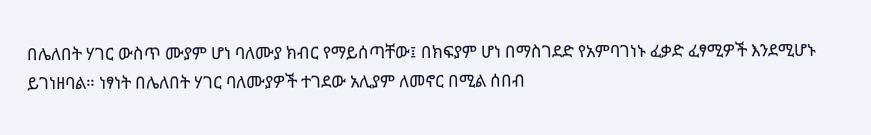በሌለበት ሃገር ውስጥ ሙያም ሆነ ባለሙያ ክብር የማይሰጣቸው፤ በክፍያም ሆነ በማስገደድ የአምባገነኑ ፈቃድ ፈፃሚዎች እንደሚሆኑ ይገነዘባል። ነፃነት በሌለበት ሃገር ባለሙያዎች ተገደው አሊያም ለመኖር በሚል ሰበብ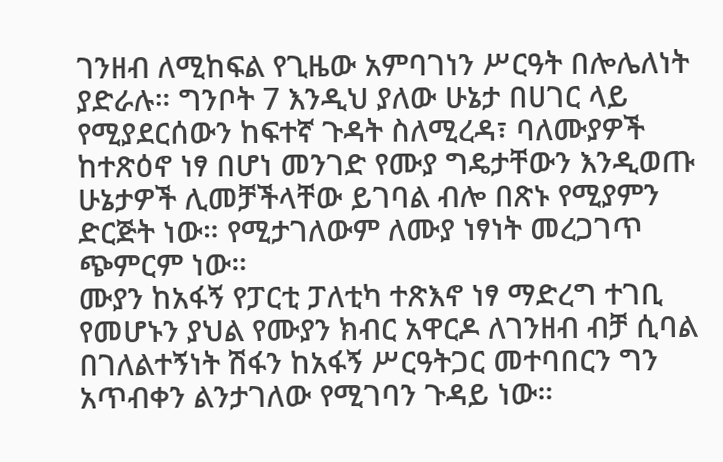ገንዘብ ለሚከፍል የጊዜው አምባገነን ሥርዓት በሎሌለነት ያድራሉ። ግንቦት 7 እንዲህ ያለው ሁኔታ በሀገር ላይ የሚያደርሰውን ከፍተኛ ጉዳት ስለሚረዳ፣ ባለሙያዎች ከተጽዕኖ ነፃ በሆነ መንገድ የሙያ ግዴታቸውን እንዲወጡ ሁኔታዎች ሊመቻችላቸው ይገባል ብሎ በጽኑ የሚያምን ድርጅት ነው። የሚታገለውም ለሙያ ነፃነት መረጋገጥ ጭምርም ነው።
ሙያን ከአፋኝ የፓርቲ ፓለቲካ ተጽእኖ ነፃ ማድረግ ተገቢ የመሆኑን ያህል የሙያን ክብር አዋርዶ ለገንዘብ ብቻ ሲባል በገለልተኝነት ሽፋን ከአፋኝ ሥርዓትጋር መተባበርን ግን አጥብቀን ልንታገለው የሚገባን ጉዳይ ነው።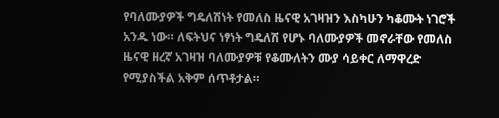የባለሙያዎች ግዴለሽነት የመለስ ዜናዊ አገዛዝን እስካሁን ካቆሙት ነገሮች አንዱ ነው። ለፍትህና ነፃነት ግዴለሽ የሆኑ ባለሙያዎች መኖራቸው የመለስ ዜናዊ ዘረኛ አገዛዝ ባለሙያዎቹ የቆሙለትን ሙያ ሳይቀር ለማዋረድ የሚያስችል አቅም ሰጥቶታል።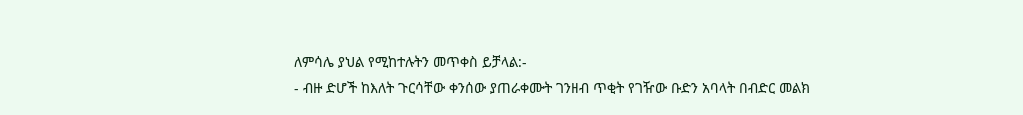ለምሳሌ ያህል የሚከተሉትን መጥቀስ ይቻላል:-
- ብዙ ድሆች ከእለት ጉርሳቸው ቀንሰው ያጠራቀሙት ገንዘብ ጥቂት የገዥው ቡድን አባላት በብድር መልክ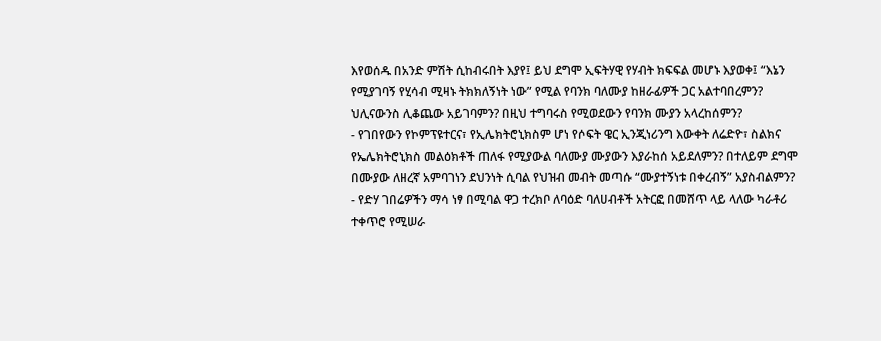እየወሰዱ በአንድ ምሽት ሲከብሩበት እያየ፤ ይህ ደግሞ ኢፍትሃዊ የሃብት ክፍፍል መሆኑ እያወቀ፤ “እኔን የሚያገባኝ የሂሳብ ሚዛኑ ትክክለኝነት ነው” የሚል የባንክ ባለሙያ ከዘራፊዎች ጋር አልተባበረምን? ህሊናውንስ ሊቆጨው አይገባምን? በዚህ ተግባሩስ የሚወደውን የባንክ ሙያን አላረከሰምን?
- የገበየውን የኮምፕዩተርና፣ የኢሌክትሮኒክስም ሆነ የሶፍት ዌር ኢንጂነሪንግ እውቀት ለሬድዮ፣ ስልክና የኤሌክትሮኒክስ መልዕክቶች ጠለፋ የሚያውል ባለሙያ ሙያውን እያራከሰ አይደለምን? በተለይም ደግሞ በሙያው ለዘረኛ አምባገነን ደህንነት ሲባል የህዝብ መብት መጣሱ “ሙያተኝነቱ በቀረብኝ” አያስብልምን?
- የድሃ ገበሬዎችን ማሳ ነፃ በሚባል ዋጋ ተረክቦ ለባዕድ ባለሀብቶች አትርፎ በመሸጥ ላይ ላለው ካራቶሪ ተቀጥሮ የሚሠራ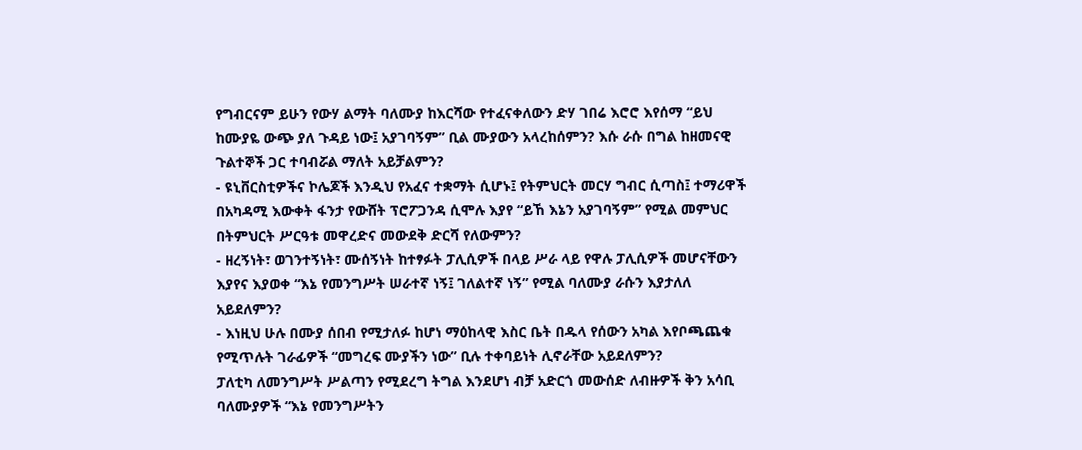የግብርናም ይሁን የውሃ ልማት ባለሙያ ከእርሻው የተፈናቀለውን ድሃ ገበሬ እሮሮ እየሰማ “ይህ ከሙያዬ ውጭ ያለ ጉዳይ ነው፤ አያገባኝም” ቢል ሙያውን አላረከሰምን? እሱ ራሱ በግል ከዘመናዊ ጉልተኞች ጋር ተባብሯል ማለት አይቻልምን?
- ዩኒቨርስቲዎችና ኮሌጆች እንዲህ የአፈና ተቋማት ሲሆኑ፤ የትምህርት መርሃ ግብር ሲጣስ፤ ተማሪዋች በአካዳሚ እውቀት ፋንታ የውሸት ፕሮፖጋንዳ ሲሞሉ እያየ “ይኸ እኔን አያገባኝም” የሚል መምህር በትምህርት ሥርዓቱ መዋረድና መውደቅ ድርሻ የለውምን?
- ዘረኝነት፣ ወገንተኝነት፣ ሙሰኝነት ከተፃፉት ፓሊሲዎች በላይ ሥራ ላይ የዋሉ ፓሊሲዎች መሆናቸውን እያየና እያወቀ “እኔ የመንግሥት ሠራተኛ ነኝ፤ ገለልተኛ ነኝ” የሚል ባለሙያ ራሱን እያታለለ አይደለምን?
- እነዚህ ሁሉ በሙያ ሰበብ የሚታለፉ ከሆነ ማዕከላዊ እስር ቤት በዱላ የሰውን አካል እየቦጫጨቁ የሚጥሉት ገራፊዎች “መግረፍ ሙያችን ነው” ቢሉ ተቀባይነት ሊኖራቸው አይደለምን?
ፓለቲካ ለመንግሥት ሥልጣን የሚደረግ ትግል እንደሆነ ብቻ አድርጎ መውሰድ ለብዙዎች ቅን አሳቢ ባለሙያዎች “እኔ የመንግሥትን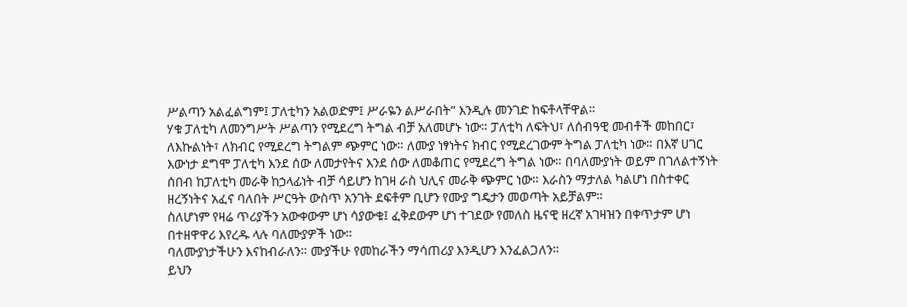ሥልጣን አልፈልግም፤ ፓለቲካን አልወድም፤ ሥራዬን ልሥራበት” እንዲሉ መንገድ ከፍቶላቸዋል።
ሃቁ ፓለቲካ ለመንግሥት ሥልጣን የሚደረግ ትግል ብቻ አለመሆኑ ነው። ፓለቲካ ለፍትህ፣ ለሰብዓዊ መብቶች መከበር፣ ለእኩልነት፣ ለክብር የሚደረግ ትግልም ጭምር ነው። ለሙያ ነፃነትና ክብር የሚደረገውም ትግል ፓለቲካ ነው። በእኛ ሀገር እውነታ ደግሞ ፓለቲካ እንደ ሰው ለመታየትና እንደ ሰው ለመቆጠር የሚደረግ ትግል ነው። በባለሙያነት ወይም በገለልተኝነት ሰበብ ከፓለቲካ መራቅ ከኃላፊነት ብቻ ሳይሆን ከገዛ ራስ ህሊና መራቅ ጭምር ነው። እራስን ማታለል ካልሆነ በስተቀር ዘረኝነትና አፈና ባለበት ሥርዓት ውስጥ አንገት ደፍቶም ቢሆን የሙያ ግዴታን መወጣት አይቻልም።
ስለሆነም የዛሬ ጥሪያችን አውቀውም ሆነ ሳያውቁ፤ ፈቅደውም ሆነ ተገደው የመለስ ዜናዊ ዘረኛ አገዛዝን በቀጥታም ሆነ በተዘዋዋሪ እየረዱ ላሉ ባለሙያዎች ነው።
ባለሙያነታችሁን እናከብራለን። ሙያችሁ የመከራችን ማሳጠሪያ እንዲሆን እንፈልጋለን።
ይህን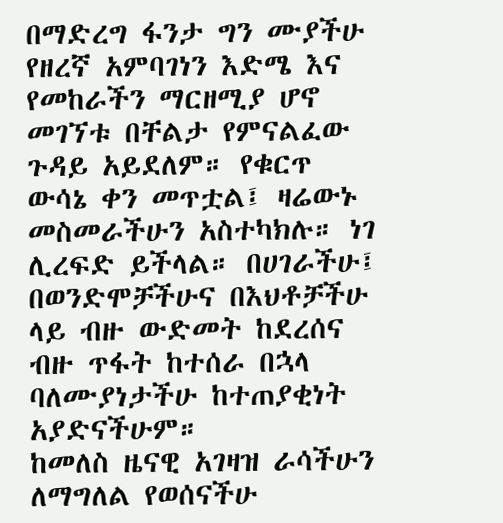በማድረግ ፋንታ ግን ሙያችሁ የዘረኛ አምባገነን እድሜ እና የመከራችን ማርዘሚያ ሆኖ መገኘቱ በቸልታ የምናልፈው ጉዳይ አይደለም። የቁርጥ ውሳኔ ቀን መጥቷል፤ ዛሬውኑ መስመራችሁን አስተካክሉ። ነገ ሊረፍድ ይችላል። በሀገራችሁ፤ በወንድሞቻችሁና በእህቶቻችሁ ላይ ብዙ ውድመት ከደረሰና ብዙ ጥፋት ከተሰራ በኋላ ባለሙያነታችሁ ከተጠያቂነት አያድናችሁም።
ከመለስ ዜናዊ አገዛዝ ራሳችሁን ለማግለል የወሰናችሁ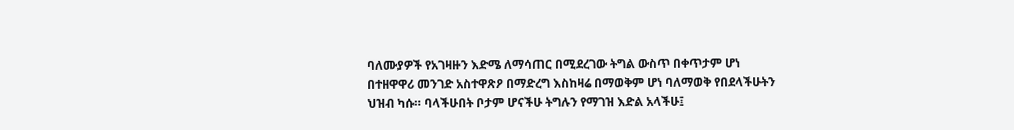ባለሙያዎች የአገዛዙን እድሜ ለማሳጠር በሚደረገው ትግል ውስጥ በቀጥታም ሆነ በተዘዋዋሪ መንገድ አስተዋጽዖ በማድረግ እስከዛሬ በማወቅም ሆነ ባለማወቅ የበደላችሁትን ህዝብ ካሱ። ባላችሁበት ቦታም ሆናችሁ ትግሉን የማገዝ እድል አላችሁ፤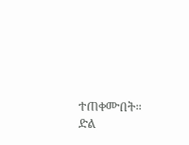ተጠቀሙበት።
ድል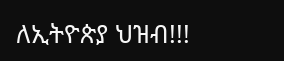ለኢትዮጵያ ህዝብ!!!